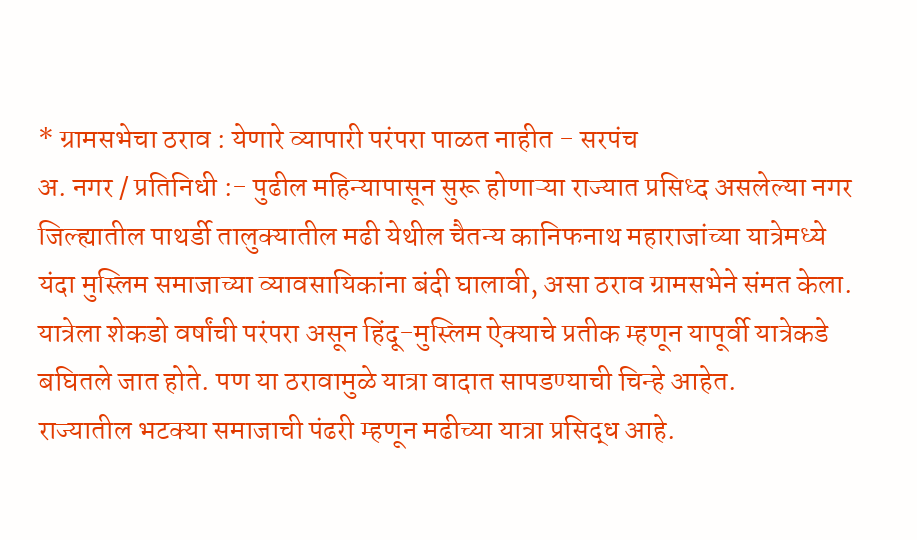* ग्रामसभेचा ठराव : येणारे व्यापारी परंपरा पाळत नाहीत - सरपंच
अ. नगर / प्रतिनिधी :- पुढील महिन्यापासून सुरू होणाऱ्या राज्यात प्रसिध्द असलेल्या नगर जिल्ह्यातील पाथर्डी तालुक्यातील मढी येथील चैतन्य कानिफनाथ महाराजांच्या यात्रेमध्ये यंदा मुस्लिम समाजाच्या व्यावसायिकांना बंदी घालावी, असा ठराव ग्रामसभेने संमत केला. यात्रेला शेकडो वर्षांची परंपरा असून हिंदू-मुस्लिम ऐक्याचे प्रतीक म्हणून यापूर्वी यात्रेकडे बघितले जात होते. पण या ठरावामुळे यात्रा वादात सापडण्याची चिन्हे आहेत.
राज्यातील भटक्या समाजाची पंढरी म्हणून मढीच्या यात्रा प्रसिद्ध आहे.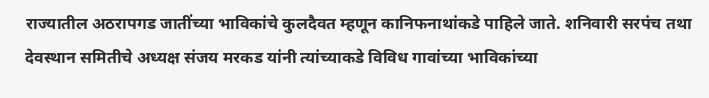राज्यातील अठरापगड जातींच्या भाविकांचे कुलदैवत म्हणून कानिफनाथांकडे पाहिले जाते. शनिवारी सरपंच तथा देवस्थान समितीचे अध्यक्ष संजय मरकड यांनी त्यांच्याकडे विविध गावांच्या भाविकांच्या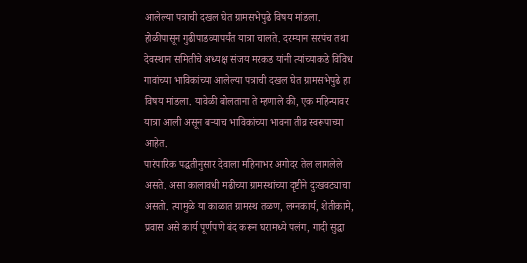आलेल्या पत्राची दखल घेत ग्रामसभेपुढे विषय मांडला.
होळीपासून गुढीपाडव्यापर्यंत यात्रा चालते. दरम्यान सरपंच तथा देवस्थान समितीचे अध्यक्ष संजय मरकड यांनी त्यांच्याकडे विविध गावांच्या भाविकांच्या आलेल्या पत्राची दखल घेत ग्रामसभेपुढे हा विषय मांडला. यावेळी बोलताना ते म्हणाले की, एक महिन्यावर यात्रा आली असून बऱ्याच भाविकांच्या भावना तीव्र स्वरूपाच्या आहेत.
पारंपारिक पद्धतीनुसार देवाला महिनाभर अगोदर तेल लागलेले असते. असा कालावधी मढीच्या ग्रामस्थांच्या दृष्टीने दुःखवट्याचा असतो. त्यामुळे या काळात ग्रामस्थ तळण, लग्नकार्य, शेतीकामे, प्रवास असे कार्य पूर्णपणे बंद करून घरामध्ये पलंग, गादी सुद्धा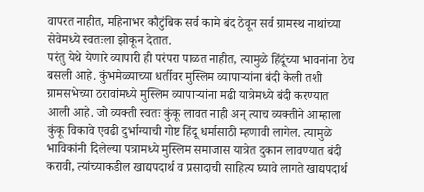वापरत नाहीत, महिनाभर कौटुंबिक सर्व कामे बंद ठेवून सर्व ग्रामस्थ नाथांच्या सेवेमध्ये स्वतःला झोकून देतात.
परंतु येथे येणारे व्यापारी ही परंपरा पाळत नाहीत, त्यामुळे हिंदूंच्या भावनांना ठेच बसली आहे. कुंभमेळ्याच्या धर्तीवर मुस्लिम व्यापाऱ्यांना बंदी केली तशी ग्रामसभेच्या ठरावांमध्ये मुस्लिम व्यापाऱ्यांना मढी यात्रेमध्ये बंदी करण्यात आली आहे. जो व्यक्ती स्वतः कुंकू लावत नाही अन् त्याच व्यक्तीने आम्हाला कुंकू विकावे एवढी दुर्भाग्याची गोष्ट हिंदू धर्मासाठी म्हणावी लागेल. त्यामुळे भाविकांनी दिलेल्या पत्रामध्ये मुस्लिम समाजास यात्रेत दुकान लावण्यात बंदी करावी, त्यांच्याकडील खाद्यपदार्थ व प्रसादाची साहित्य घ्यावे लागते खाद्यपदार्थ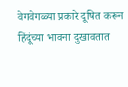वेगवेगळ्या प्रकारे दूषित करून हिंदूंच्या भावना दुखावतात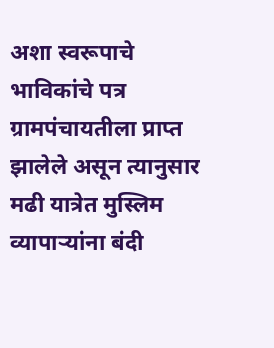अशा स्वरूपाचे भाविकांचे पत्र ग्रामपंचायतीला प्राप्त झालेले असून त्यानुसार मढी यात्रेत मुस्लिम व्यापाऱ्यांना बंदी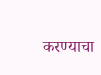करण्याचा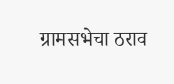ग्रामसभेचा ठराव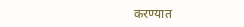करण्यात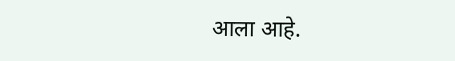आला आहे.